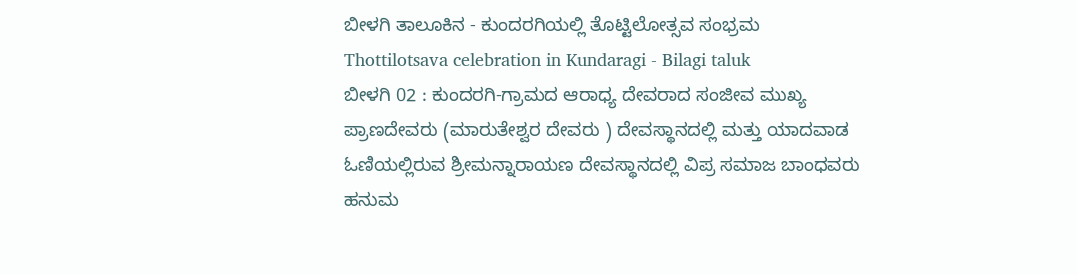ಬೀಳಗಿ ತಾಲೂಕಿನ - ಕುಂದರಗಿಯಲ್ಲಿ ತೊಟ್ಟಿಲೋತ್ಸವ ಸಂಭ್ರಮ
Thottilotsava celebration in Kundaragi - Bilagi taluk
ಬೀಳಗಿ 02 : ಕುಂದರಗಿ-ಗ್ರಾಮದ ಆರಾಧ್ಯ ದೇವರಾದ ಸಂಜೀವ ಮುಖ್ಯ ಪ್ರಾಣದೇವರು (ಮಾರುತೇಶ್ವರ ದೇವರು ) ದೇವಸ್ಥಾನದಲ್ಲಿ ಮತ್ತು ಯಾದವಾಡ ಓಣಿಯಲ್ಲಿರುವ ಶ್ರೀಮನ್ನಾರಾಯಣ ದೇವಸ್ಥಾನದಲ್ಲಿ ವಿಪ್ರ ಸಮಾಜ ಬಾಂಧವರು ಹನುಮ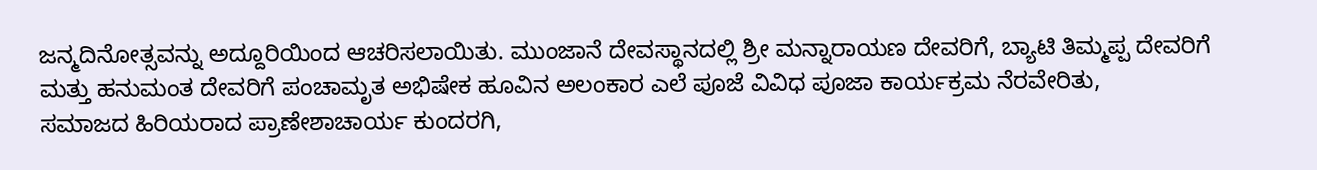ಜನ್ಮದಿನೋತ್ಸವನ್ನು ಅದ್ದೂರಿಯಿಂದ ಆಚರಿಸಲಾಯಿತು. ಮುಂಜಾನೆ ದೇವಸ್ಥಾನದಲ್ಲಿ ಶ್ರೀ ಮನ್ನಾರಾಯಣ ದೇವರಿಗೆ, ಬ್ಯಾಟಿ ತಿಮ್ಮಪ್ಪ ದೇವರಿಗೆ ಮತ್ತು ಹನುಮಂತ ದೇವರಿಗೆ ಪಂಚಾಮೃತ ಅಭಿಷೇಕ ಹೂವಿನ ಅಲಂಕಾರ ಎಲೆ ಪೂಜೆ ವಿವಿಧ ಪೂಜಾ ಕಾರ್ಯಕ್ರಮ ನೆರವೇರಿತು,
ಸಮಾಜದ ಹಿರಿಯರಾದ ಪ್ರಾಣೇಶಾಚಾರ್ಯ ಕುಂದರಗಿ,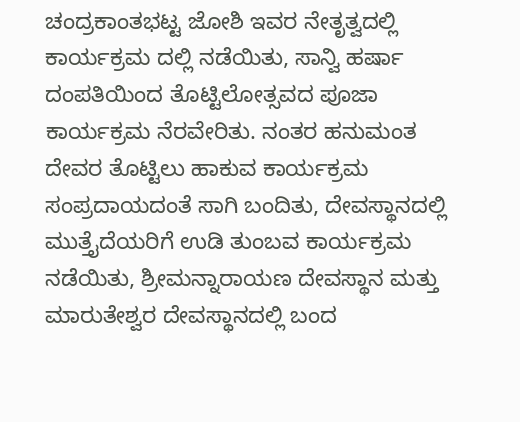ಚಂದ್ರಕಾಂತಭಟ್ಟ ಜೋಶಿ ಇವರ ನೇತೃತ್ವದಲ್ಲಿ ಕಾರ್ಯಕ್ರಮ ದಲ್ಲಿ ನಡೆಯಿತು, ಸಾನ್ವಿ ಹರ್ಷಾ ದಂಪತಿಯಿಂದ ತೊಟ್ಟಿಲೋತ್ಸವದ ಪೂಜಾ ಕಾರ್ಯಕ್ರಮ ನೆರವೇರಿತು. ನಂತರ ಹನುಮಂತ ದೇವರ ತೊಟ್ಟಿಲು ಹಾಕುವ ಕಾರ್ಯಕ್ರಮ ಸಂಪ್ರದಾಯದಂತೆ ಸಾಗಿ ಬಂದಿತು, ದೇವಸ್ಥಾನದಲ್ಲಿ ಮುತ್ತೈದೆಯರಿಗೆ ಉಡಿ ತುಂಬವ ಕಾರ್ಯಕ್ರಮ ನಡೆಯಿತು, ಶ್ರೀಮನ್ನಾರಾಯಣ ದೇವಸ್ಥಾನ ಮತ್ತು ಮಾರುತೇಶ್ವರ ದೇವಸ್ಥಾನದಲ್ಲಿ ಬಂದ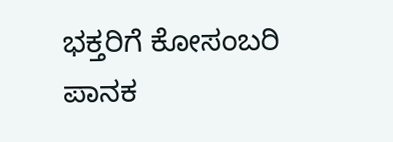ಭಕ್ತರಿಗೆ ಕೋಸಂಬರಿ ಪಾನಕ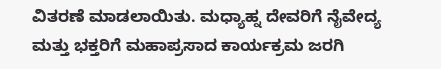ವಿತರಣೆ ಮಾಡಲಾಯಿತು. ಮಧ್ಯಾಹ್ನ ದೇವರಿಗೆ ನೈವೇದ್ಯ ಮತ್ತು ಭಕ್ತರಿಗೆ ಮಹಾಪ್ರಸಾದ ಕಾರ್ಯಕ್ರಮ ಜರಗಿ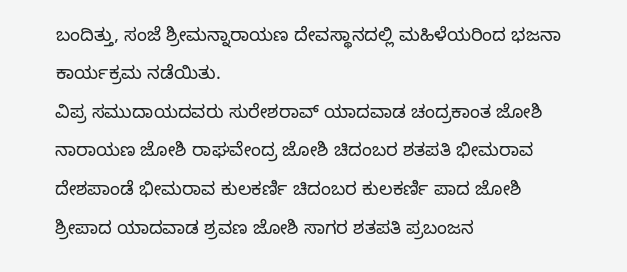ಬಂದಿತ್ತು, ಸಂಜೆ ಶ್ರೀಮನ್ನಾರಾಯಣ ದೇವಸ್ಥಾನದಲ್ಲಿ ಮಹಿಳೆಯರಿಂದ ಭಜನಾ ಕಾರ್ಯಕ್ರಮ ನಡೆಯಿತು.
ವಿಪ್ರ ಸಮುದಾಯದವರು ಸುರೇಶರಾವ್ ಯಾದವಾಡ ಚಂದ್ರಕಾಂತ ಜೋಶಿ ನಾರಾಯಣ ಜೋಶಿ ರಾಘವೇಂದ್ರ ಜೋಶಿ ಚಿದಂಬರ ಶತಪತಿ ಭೀಮರಾವ ದೇಶಪಾಂಡೆ ಭೀಮರಾವ ಕುಲಕರ್ಣಿ ಚಿದಂಬರ ಕುಲಕರ್ಣಿ ಪಾದ ಜೋಶಿ ಶ್ರೀಪಾದ ಯಾದವಾಡ ಶ್ರವಣ ಜೋಶಿ ಸಾಗರ ಶತಪತಿ ಪ್ರಬಂಜನ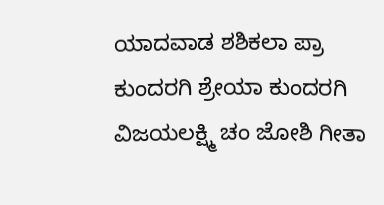ಯಾದವಾಡ ಶಶಿಕಲಾ ಪ್ರಾ ಕುಂದರಗಿ ಶ್ರೇಯಾ ಕುಂದರಗಿ ವಿಜಯಲಕ್ಷ್ಮಿ ಚಂ ಜೋಶಿ ಗೀತಾ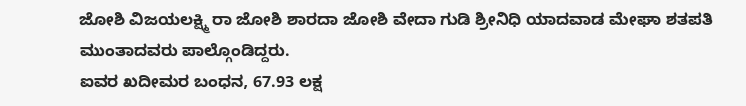ಜೋಶಿ ವಿಜಯಲಕ್ಷ್ಮಿ ರಾ ಜೋಶಿ ಶಾರದಾ ಜೋಶಿ ವೇದಾ ಗುಡಿ ಶ್ರೀನಿಧಿ ಯಾದವಾಡ ಮೇಘಾ ಶತಪತಿ ಮುಂತಾದವರು ಪಾಲ್ಗೊಂಡಿದ್ದರು.
ಐವರ ಖದೀಮರ ಬಂಧನ, 67.93 ಲಕ್ಷ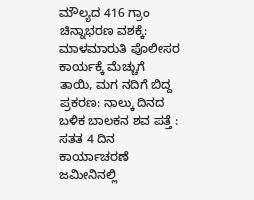ಮೌಲ್ಯದ 416 ಗ್ರಾಂ ಚಿನ್ನಾಭರಣ ವಶಕ್ಕೆ: ಮಾಳಮಾರುತಿ ಪೊಲೀಸರ ಕಾರ್ಯಕ್ಕೆ ಮೆಚ್ಚುಗೆ
ತಾಯಿ, ಮಗ ನದಿಗೆ ಬಿದ್ದ ಪ್ರಕರಣ: ನಾಲ್ಕು ದಿನದ ಬಳಿಕ ಬಾಲಕನ ಶವ ಪತ್ತೆ : ಸತತ 4 ದಿನ ಕಾರ್ಯಾಚರಣೆ
ಜಮೀನಿನಲ್ಲಿ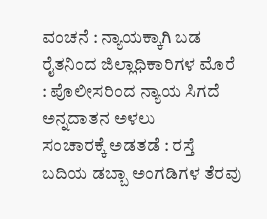ವಂಚನೆ : ನ್ಯಾಯಕ್ಕಾಗಿ ಬಡ ರೈತನಿಂದ ಜಿಲ್ಲಾಧಿಕಾರಿಗಳ ಮೊರೆ : ಪೊಲೀಸರಿಂದ ನ್ಯಾಯ ಸಿಗದೆ ಅನ್ನದಾತನ ಅಳಲು
ಸಂಚಾರಕ್ಕೆ ಅಡತಡೆ : ರಸ್ತೆ ಬದಿಯ ಡಬ್ಬಾ ಅಂಗಡಿಗಳ ತೆರವು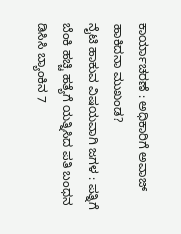ಕಾರ್ಯಾಚರಣೆ : ಅಧಿಕಾರಿಗೆ ಅವಾಜ್ ಹಾಕಿದನಾ ಮುಖಂಡ?
ನೈಟಿ ಹಾಕುವ ವಿಷಯವಾಗಿ ಜಗಳ : ಪತ್ನಿಗೆ ಬೆಂಕಿ ಹಚ್ಚಿ ಹತ್ಯೆಗೆ ಯತ್ನಿಸಿದ ಪತಿ ಬಂಧನ
ಡಿಸಿಸಿ ಬ್ಯಾಂಕಿನ 7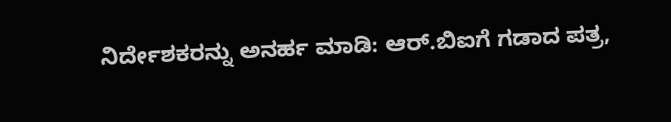ನಿರ್ದೇಶಕರನ್ನು ಅನರ್ಹ ಮಾಡಿ: ಆರ್.ಬಿಐಗೆ ಗಡಾದ ಪತ್ರ,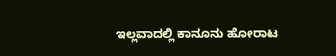ಇಲ್ಲವಾದಲ್ಲಿ ಕಾನೂನು ಹೋರಾಟ